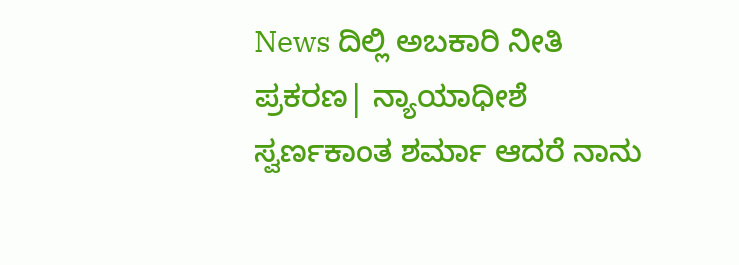News ದಿಲ್ಲಿ ಅಬಕಾರಿ ನೀತಿ ಪ್ರಕರಣ| ನ್ಯಾಯಾಧೀಶೆ ಸ್ವರ್ಣಕಾಂತ ಶರ್ಮಾ ಆದರೆ ನಾನು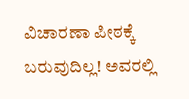ವಿಚಾರಣಾ ಪೀಠಕ್ಕೆ ಬರುವುದಿಲ್ಲ! ಅವರಲ್ಲಿ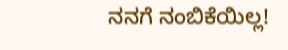ನನಗೆ ನಂಬಿಕೆಯಿಲ್ಲ!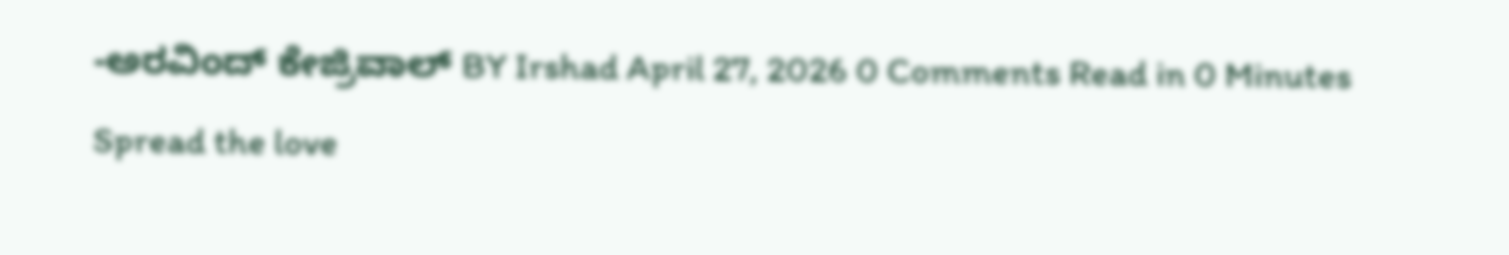-ಅರವಿಂದ್ ಕೇಜ್ರಿವಾಲ್ BY Irshad April 27, 2026 0 Comments Read in 0 Minutes Spread the love